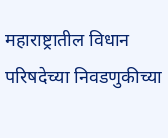महाराष्ट्रातील विधान परिषदेच्या निवडणुकीच्या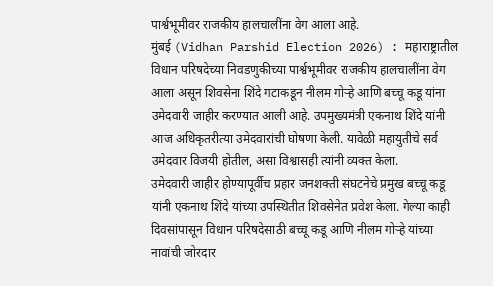पार्श्वभूमीवर राजकीय हालचालींना वेग आला आहे.
मुंबई (Vidhan Parshid Election 2026) : महाराष्ट्रातील विधान परिषदेच्या निवडणुकीच्या पार्श्वभूमीवर राजकीय हालचालींना वेग आला असून शिवसेना शिंदे गटाकडून नीलम गोऱ्हे आणि बच्चू कडू यांना उमेदवारी जाहीर करण्यात आली आहे. उपमुख्यमंत्री एकनाथ शिंदे यांनी आज अधिकृतरीत्या उमेदवारांची घोषणा केली. यावेळी महायुतीचे सर्व उमेदवार विजयी होतील, असा विश्वासही त्यांनी व्यक्त केला.
उमेदवारी जाहीर होण्यापूर्वीच प्रहार जनशक्ती संघटनेचे प्रमुख बच्चू कडू यांनी एकनाथ शिंदे यांच्या उपस्थितीत शिवसेनेत प्रवेश केला. गेल्या काही दिवसांपासून विधान परिषदेसाठी बच्चू कडू आणि नीलम गोऱ्हे यांच्या नावांची जोरदार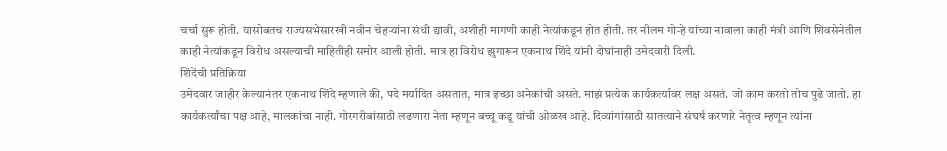चर्चा सुरू होती. यासोबतच राज्यसभेसारखी नवीन चेहऱ्यांना संधी द्यावी, अशीही मागणी काही नेत्यांकडून होत होती. तर नीलम गोऱ्हे यांच्या नावाला काही मंत्री आणि शिवसेनेतील काही नेत्यांकडून विरोध असल्याची माहितीही समोर आली होती. मात्र हा विरोध झुगारून एकनाथ शिंदे यांनी दोघांनाही उमेदवारी दिली.
शिंदेंची प्रतिक्रिया
उमेदवार जाहीर केल्यानंतर एकनाथ शिंदे म्हणाले की, पदे मर्यादित असतात, मात्र इच्छा अनेकांची असते. माझं प्रत्येक कार्यकर्त्यावर लक्ष असतं. जो काम करतो तोच पुढे जातो. हा कार्यकर्त्यांचा पक्ष आहे, मालकांचा नाही. गोरगरीबांसाठी लढणारा नेता म्हणून बच्चू कडू यांची ओळख आहे. दिव्यांगांसाठी सातत्याने संघर्ष करणारे नेतृत्व म्हणून त्यांना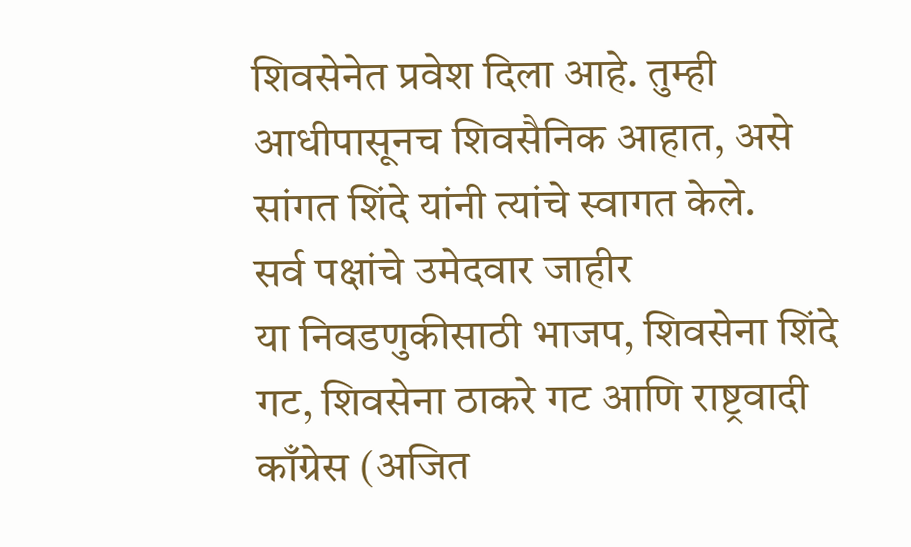शिवसेनेत प्रवेश दिला आहे. तुम्ही आधीपासूनच शिवसैनिक आहात, असे सांगत शिंदे यांनी त्यांचे स्वागत केले.
सर्व पक्षांचे उमेदवार जाहीर
या निवडणुकीसाठी भाजप, शिवसेना शिंदे गट, शिवसेना ठाकरे गट आणि राष्ट्रवादी काँग्रेस (अजित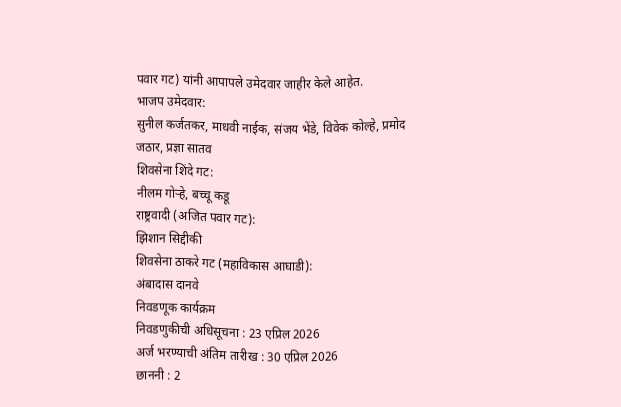पवार गट) यांनी आपापले उमेदवार जाहीर केले आहेत.
भाजप उमेदवार:
सुनील कर्जतकर, माधवी नाईक, संजय भेंडे, विवेक कोल्हे, प्रमोद जठार, प्रज्ञा सातव
शिवसेना शिंदे गट:
नीलम गोऱ्हे, बच्चू कडू
राष्ट्रवादी (अजित पवार गट):
झिशान सिद्दीकी
शिवसेना ठाकरे गट (महाविकास आघाडी):
अंबादास दानवे
निवडणूक कार्यक्रम
निवडणुकीची अधिसूचना : 23 एप्रिल 2026
अर्ज भरण्याची अंतिम तारीख : 30 एप्रिल 2026
छाननी : 2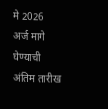मे 2026
अर्ज मागे घेण्याची अंतिम तारीख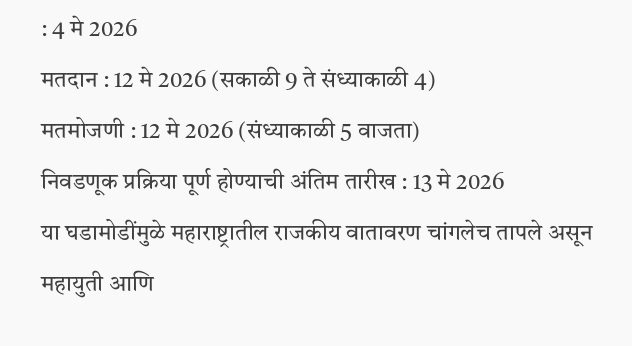: 4 मे 2026
मतदान : 12 मे 2026 (सकाळी 9 ते संध्याकाळी 4)
मतमोजणी : 12 मे 2026 (संध्याकाळी 5 वाजता)
निवडणूक प्रक्रिया पूर्ण होण्याची अंतिम तारीख : 13 मे 2026
या घडामोडींमुळे महाराष्ट्रातील राजकीय वातावरण चांगलेच तापले असून महायुती आणि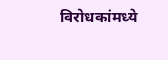विरोधकांमध्ये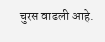चुरस वाढली आहे.